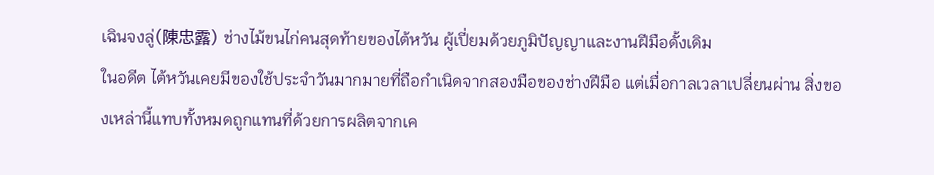เฉินจงลู่(陳忠露) ช่างไม้ขนไก่คนสุดท้ายของไต้หวัน ผู้เปี่ยมด้วยภูมิปัญญาและงานฝีมือดั้งเดิม
ในอดีต ไต้หวันเคยมีของใช้ประจำวันมากมายที่ถือกำเนิดจากสองมือของช่างฝีมือ แต่เมื่อกาลเวลาเปลี่ยนผ่าน สิ่งของเหล่านี้แทบทั้งหมดถูกแทนที่ด้วยการผลิตจากเค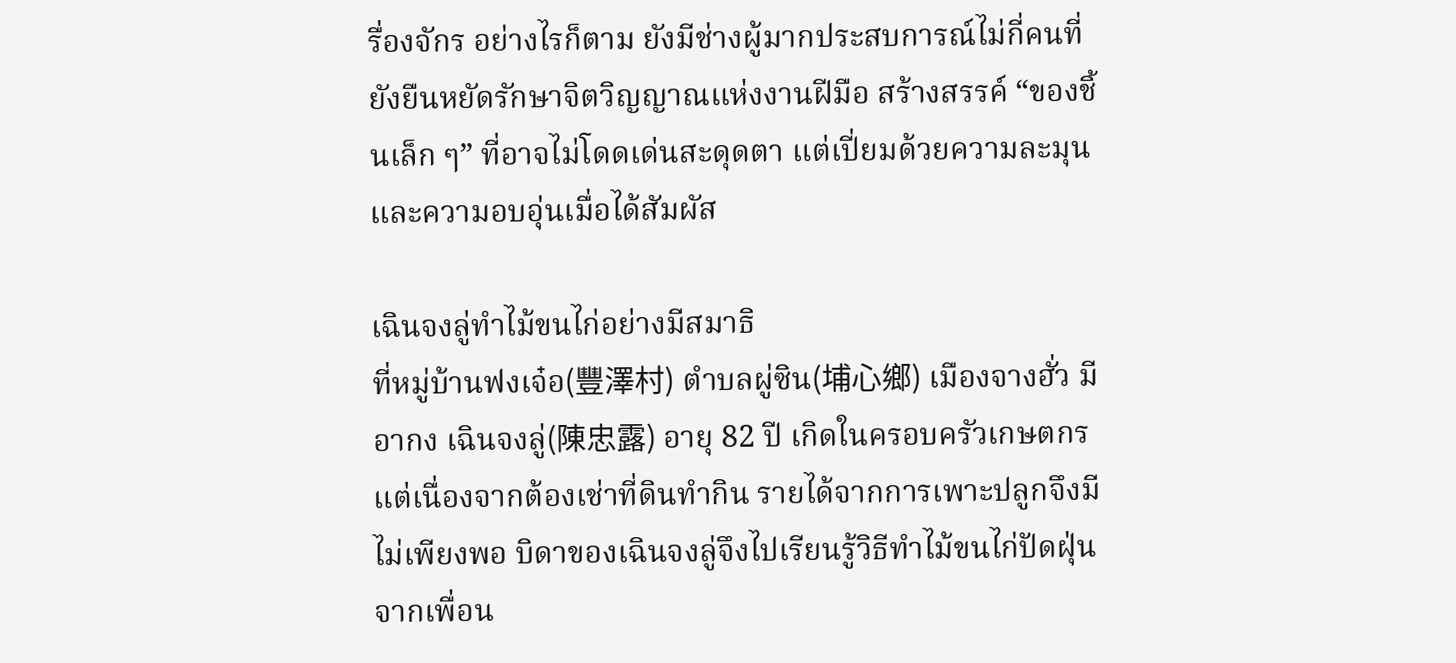รื่องจักร อย่างไรก็ตาม ยังมีช่างผู้มากประสบการณ์ไม่กี่คนที่ยังยืนหยัดรักษาจิตวิญญาณแห่งงานฝีมือ สร้างสรรค์ “ของชิ้นเล็ก ๆ” ที่อาจไม่โดดเด่นสะดุดตา แต่เปี่ยมด้วยความละมุนและความอบอุ่นเมื่อได้สัมผัส

เฉินจงลู่ทำไม้ขนไก่อย่างมีสมาธิ
ที่หมู่บ้านฟงเจ๋อ(豐澤村) ตำบลผู่ซิน(埔心鄉) เมืองจางฮั่ว มีอากง เฉินจงลู่(陳忠露) อายุ 82 ปี เกิดในครอบครัวเกษตกร แต่เนื่องจากต้องเช่าที่ดินทำกิน รายได้จากการเพาะปลูกจึงมีไม่เพียงพอ บิดาของเฉินจงลู่จึงไปเรียนรู้วิธีทำไม้ขนไก่ปัดฝุ่นจากเพื่อน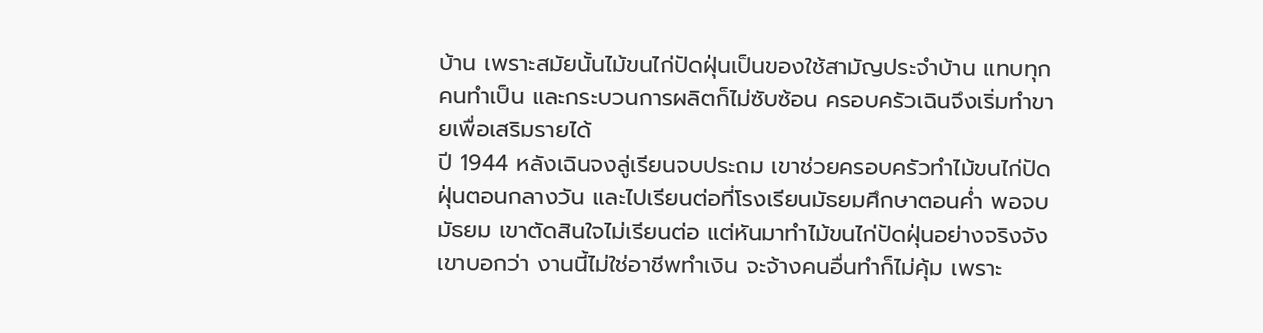บ้าน เพราะสมัยนั้นไม้ขนไก่ปัดฝุ่นเป็นของใช้สามัญประจำบ้าน แทบทุกคนทำเป็น และกระบวนการผลิตก็ไม่ซับซ้อน ครอบครัวเฉินจึงเริ่มทำขายเพื่อเสริมรายได้
ปี 1944 หลังเฉินจงลู่เรียนจบประถม เขาช่วยครอบครัวทำไม้ขนไก่ปัดฝุ่นตอนกลางวัน และไปเรียนต่อที่โรงเรียนมัธยมศึกษาตอนค่ำ พอจบมัธยม เขาตัดสินใจไม่เรียนต่อ แต่หันมาทำไม้ขนไก่ปัดฝุ่นอย่างจริงจัง เขาบอกว่า งานนี้ไม่ใช่อาชีพทำเงิน จะจ้างคนอื่นทำก็ไม่คุ้ม เพราะ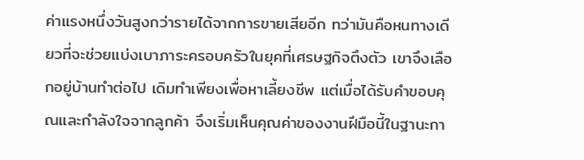ค่าแรงหนึ่งวันสูงกว่ารายได้จากการขายเสียอีก ทว่ามันคือหนทางเดียวที่จะช่วยแบ่งเบาภาระครอบครัวในยุคที่เศรษฐกิจตึงตัว เขาจึงเลือกอยู่บ้านทำต่อไป เดิมทำเพียงเพื่อหาเลี้ยงชีพ แต่เมื่อได้รับคำขอบคุณและกำลังใจจากลูกค้า จึงเริ่มเห็นคุณค่าของงานฝีมือนี้ในฐานะกา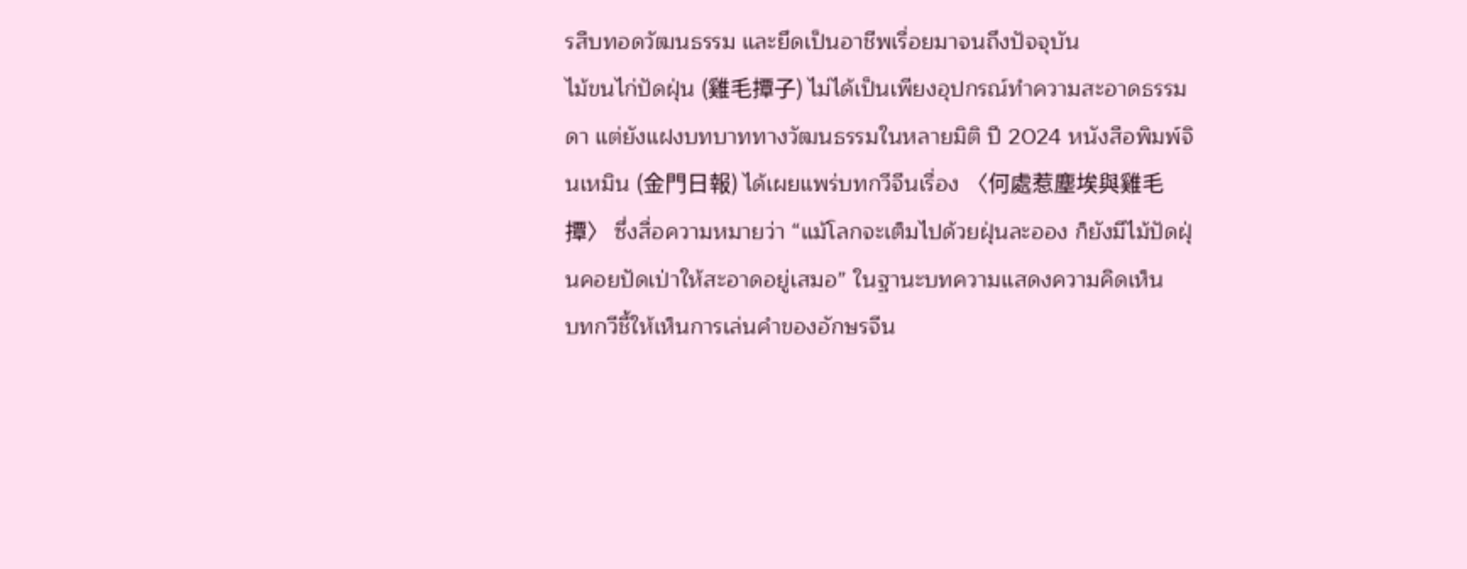รสืบทอดวัฒนธรรม และยึดเป็นอาชีพเรื่อยมาจนถึงปัจจุบัน
ไม้ขนไก่ปัดฝุ่น (雞毛撢子) ไม่ได้เป็นเพียงอุปกรณ์ทำความสะอาดธรรมดา แต่ยังแฝงบทบาททางวัฒนธรรมในหลายมิติ ปี 2024 หนังสือพิมพ์จินเหมิน (金門日報) ได้เผยแพร่บทกวีจีนเรื่อง 〈何處惹塵埃與雞毛撢〉 ซึ่งสื่อความหมายว่า “แม้โลกจะเต็มไปด้วยฝุ่นละออง ก็ยังมีไม้ปัดฝุ่นคอยปัดเป่าให้สะอาดอยู่เสมอ” ในฐานะบทความแสดงความคิดเห็น
บทกวีชี้ให้เห็นการเล่นคำของอักษรจีน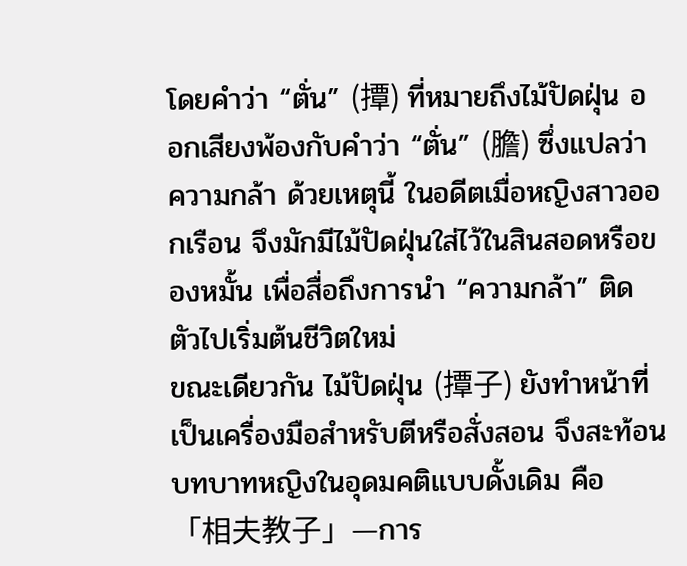โดยคำว่า “ตั่น” (撢) ที่หมายถึงไม้ปัดฝุ่น ออกเสียงพ้องกับคำว่า “ตั่น” (膽) ซึ่งแปลว่า ความกล้า ด้วยเหตุนี้ ในอดีตเมื่อหญิงสาวออกเรือน จึงมักมีไม้ปัดฝุ่นใส่ไว้ในสินสอดหรือของหมั้น เพื่อสื่อถึงการนำ “ความกล้า” ติดตัวไปเริ่มต้นชีวิตใหม่
ขณะเดียวกัน ไม้ปัดฝุ่น (撢子) ยังทำหน้าที่เป็นเครื่องมือสำหรับตีหรือสั่งสอน จึงสะท้อนบทบาทหญิงในอุดมคติแบบดั้งเดิม คือ 「相夫教子」—การ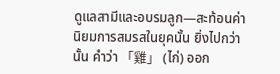ดูแลสามีและอบรมลูก—สะท้อนค่านิยมการสมรสในยุคนั้น ยิ่งไปกว่านั้น คำว่า 「雞」 (ไก่) ออก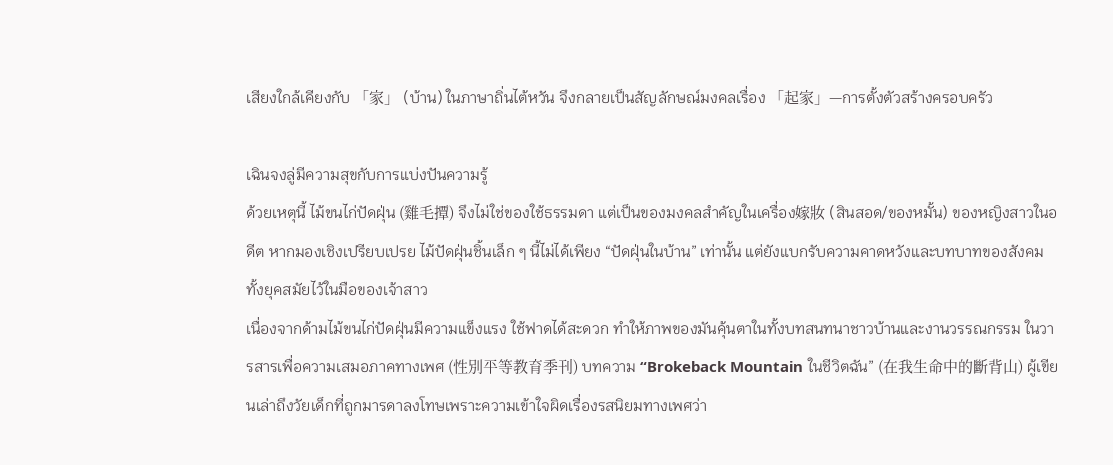เสียงใกล้เคียงกับ 「家」 (บ้าน) ในภาษาถิ่นไต้หวัน จึงกลายเป็นสัญลักษณ์มงคลเรื่อง 「起家」—การตั้งตัวสร้างครอบครัว

เฉินจงลู่มีความสุขกับการแบ่งปันความรู้
ด้วยเหตุนี้ ไม้ขนไก่ปัดฝุ่น (雞毛撢) จึงไม่ใช่ของใช้ธรรมดา แต่เป็นของมงคลสำคัญในเครื่อง嫁妝 (สินสอด/ของหมั้น) ของหญิงสาวในอดีต หากมองเชิงเปรียบเปรย ไม้ปัดฝุ่นชิ้นเล็ก ๆ นี้ไม่ได้เพียง “ปัดฝุ่นในบ้าน” เท่านั้น แต่ยังแบกรับความคาดหวังและบทบาทของสังคมทั้งยุคสมัยไว้ในมือของเจ้าสาว
เนื่องจากด้ามไม้ขนไก่ปัดฝุ่นมีความแข็งแรง ใช้ฟาดได้สะดวก ทำให้ภาพของมันคุ้นตาในทั้งบทสนทนาชาวบ้านและงานวรรณกรรม ในวารสารเพื่อความเสมอภาคทางเพศ (性別平等教育季刊) บทความ “Brokeback Mountain ในชีวิตฉัน” (在我生命中的斷背山) ผู้เขียนเล่าถึงวัยเด็กที่ถูกมารดาลงโทษเพราะความเข้าใจผิดเรื่องรสนิยมทางเพศว่า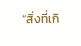“สิ่งที่เกิ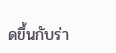ดขึ้นกับร่า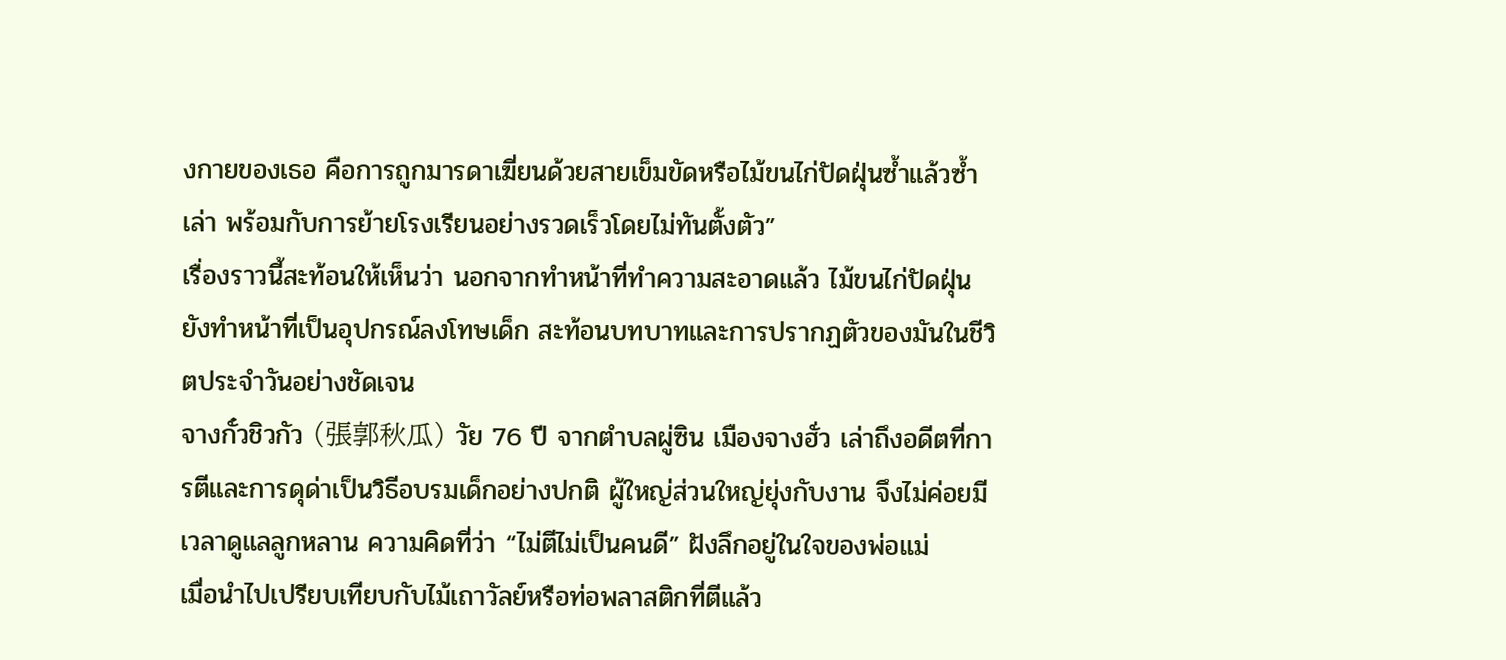งกายของเธอ คือการถูกมารดาเฆี่ยนด้วยสายเข็มขัดหรือไม้ขนไก่ปัดฝุ่นซ้ำแล้วซ้ำเล่า พร้อมกับการย้ายโรงเรียนอย่างรวดเร็วโดยไม่ทันตั้งตัว”
เรื่องราวนี้สะท้อนให้เห็นว่า นอกจากทำหน้าที่ทำความสะอาดแล้ว ไม้ขนไก่ปัดฝุ่นยังทำหน้าที่เป็นอุปกรณ์ลงโทษเด็ก สะท้อนบทบาทและการปรากฏตัวของมันในชีวิตประจำวันอย่างชัดเจน
จางกั๋วชิวกัว (張郭秋瓜) วัย 76 ปี จากตำบลผู่ซิน เมืองจางฮั่ว เล่าถึงอดีตที่การตีและการดุด่าเป็นวิธีอบรมเด็กอย่างปกติ ผู้ใหญ่ส่วนใหญ่ยุ่งกับงาน จึงไม่ค่อยมีเวลาดูแลลูกหลาน ความคิดที่ว่า “ไม่ตีไม่เป็นคนดี” ฝังลึกอยู่ในใจของพ่อแม่
เมื่อนำไปเปรียบเทียบกับไม้เถาวัลย์หรือท่อพลาสติกที่ตีแล้ว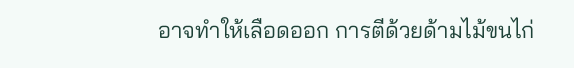อาจทำให้เลือดออก การตีด้วยด้ามไม้ขนไก่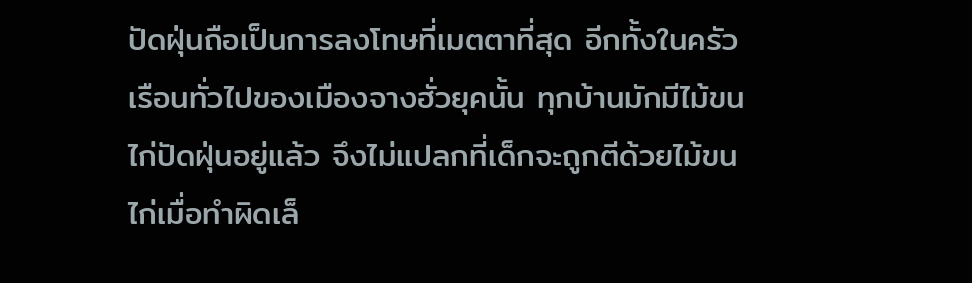ปัดฝุ่นถือเป็นการลงโทษที่เมตตาที่สุด อีกทั้งในครัวเรือนทั่วไปของเมืองจางฮั่วยุคนั้น ทุกบ้านมักมีไม้ขนไก่ปัดฝุ่นอยู่แล้ว จึงไม่แปลกที่เด็กจะถูกตีด้วยไม้ขนไก่เมื่อทำผิดเล็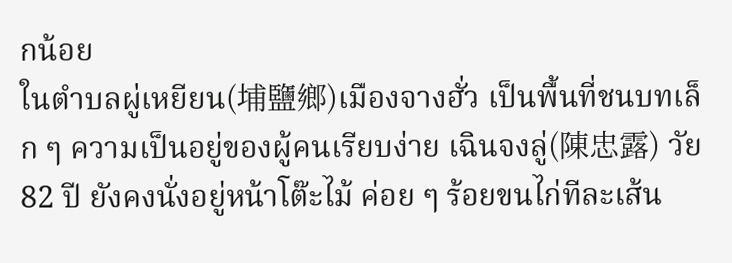กน้อย
ในตำบลผู่เหยียน(埔鹽鄉)เมืองจางฮั่ว เป็นพื้นที่ชนบทเล็ก ๆ ความเป็นอยู่ของผู้คนเรียบง่าย เฉินจงลู่(陳忠露) วัย 82 ปี ยังคงนั่งอยู่หน้าโต๊ะไม้ ค่อย ๆ ร้อยขนไก่ทีละเส้น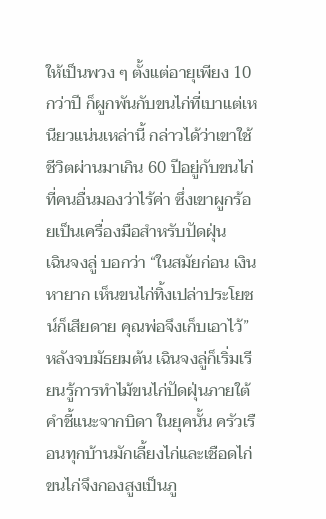ให้เป็นพวง ๆ ตั้งแต่อายุเพียง 10 กว่าปี ก็ผูกพันกับขนไก่ที่เบาแต่เหนียวแน่นเหล่านี้ กล่าวได้ว่าเขาใช้ชีวิตผ่านมาเกิน 60 ปีอยู่กับขนไก่ที่คนอื่นมองว่าไร้ค่า ซึ่งเขาผูกร้อยเป็นเครื่องมือสำหรับปัดฝุ่น
เฉินจงลู่ บอกว่า “ในสมัยก่อน เงินหายาก เห็นขนไก่ทิ้งเปล่าประโยชน์ก็เสียดาย คุณพ่อจึงเก็บเอาไว้” หลังจบมัธยมต้น เฉินจงลู่ก็เริ่มเรียนรู้การทำไม้ขนไก่ปัดฝุ่นภายใต้คำชี้แนะจากบิดา ในยุคนั้น ครัวเรือนทุกบ้านมักเลี้ยงไก่และเชือดไก่ ขนไก่จึงกองสูงเป็นภู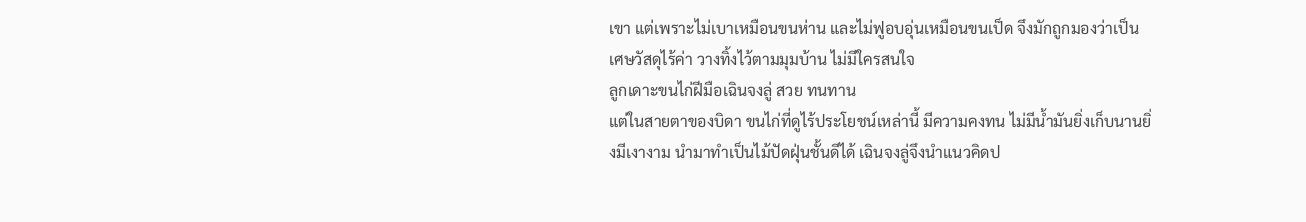เขา แต่เพราะไม่เบาเหมือนขนห่าน และไม่ฟูอบอุ่นเหมือนขนเป็ด จึงมักถูกมองว่าเป็นเศษวัสดุไร้ค่า วางทิ้งไว้ตามมุมบ้าน ไม่มีใครสนใจ
ลูกเดาะขนไก่ฝีมือเฉินจงลู่ สวย ทนทาน
แต่ในสายตาของบิดา ขนไก่ที่ดูไร้ประโยชน์เหล่านี้ มีความคงทน ไม่มีน้ำมันยิ่งเก็บนานยิ่งมีเงางาม นำมาทำเป็นไม้ปัดฝุ่นชั้นดีได้ เฉินจงลู่จึงนำแนวคิดป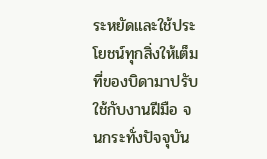ระหยัดและใช้ประโยชน์ทุกสิ่งให้เต็มที่ของบิดามาปรับใช้กับงานฝีมือ จนกระทั่งปัจจุบัน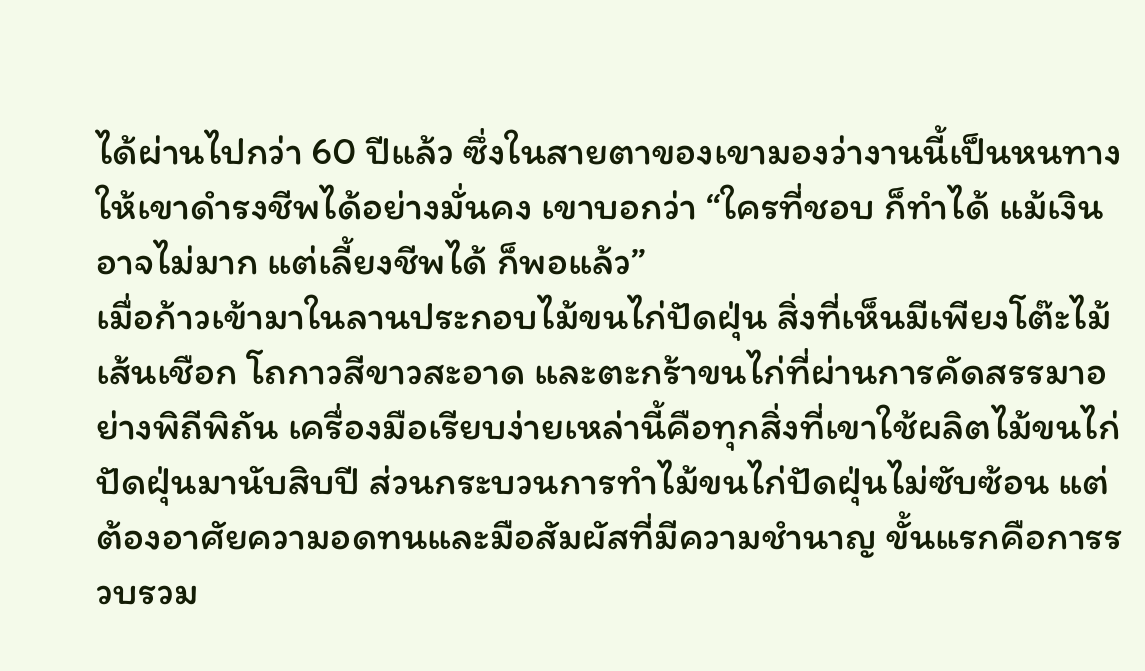ได้ผ่านไปกว่า 60 ปีแล้ว ซึ่งในสายตาของเขามองว่างานนี้เป็นหนทางให้เขาดำรงชีพได้อย่างมั่นคง เขาบอกว่า “ใครที่ชอบ ก็ทำได้ แม้เงินอาจไม่มาก แต่เลี้ยงชีพได้ ก็พอแล้ว”
เมื่อก้าวเข้ามาในลานประกอบไม้ขนไก่ปัดฝุ่น สิ่งที่เห็นมีเพียงโต๊ะไม้ เส้นเชือก โถกาวสีขาวสะอาด และตะกร้าขนไก่ที่ผ่านการคัดสรรมาอย่างพิถีพิถัน เครื่องมือเรียบง่ายเหล่านี้คือทุกสิ่งที่เขาใช้ผลิตไม้ขนไก่ปัดฝุ่นมานับสิบปี ส่วนกระบวนการทำไม้ขนไก่ปัดฝุ่นไม่ซับซ้อน แต่ต้องอาศัยความอดทนและมือสัมผัสที่มีความชำนาญ ขั้นแรกคือการรวบรวม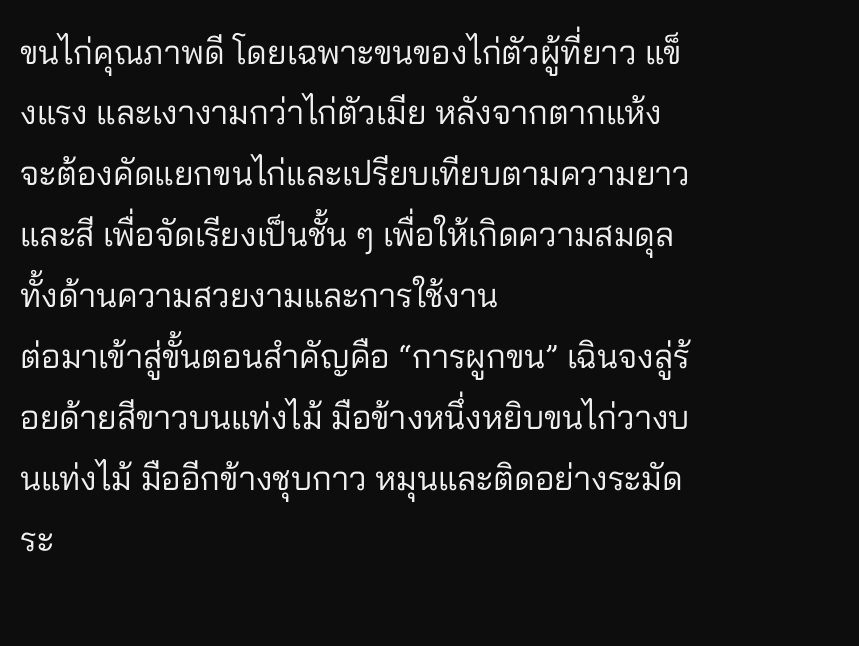ขนไก่คุณภาพดี โดยเฉพาะขนของไก่ตัวผู้ที่ยาว แข็งแรง และเงางามกว่าไก่ตัวเมีย หลังจากตากแห้ง จะต้องคัดแยกขนไก่และเปรียบเทียบตามความยาวและสี เพื่อจัดเรียงเป็นชั้น ๆ เพื่อให้เกิดความสมดุลทั้งด้านความสวยงามและการใช้งาน
ต่อมาเข้าสู่ขั้นตอนสำคัญคือ “การผูกขน” เฉินจงลู่ร้อยด้ายสีขาวบนแท่งไม้ มือข้างหนึ่งหยิบขนไก่วางบนแท่งไม้ มืออีกข้างชุบกาว หมุนและติดอย่างระมัดระ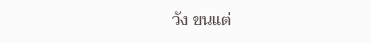วัง ขนแต่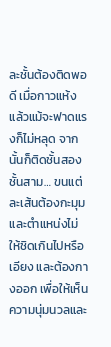ละชั้นต้องติดพอดี เมื่อกาวแห้งแล้วแม้จะฟาดแรงก็ไม่หลุด จากนั้นก็ติดชั้นสอง ชั้นสาม… ขนแต่ละเส้นต้องกะมุมและตำแหน่งไม่ให้ชิดเกินไปหรือเอียง และต้องกางออก เพื่อให้เห็นความนุ่มนวลและ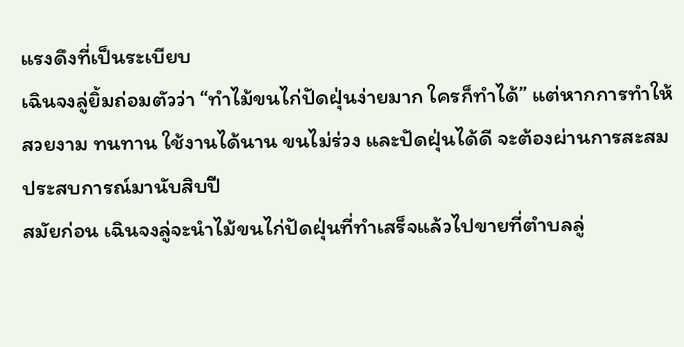แรงดึงที่เป็นระเบียบ
เฉินจงลู่ยิ้มถ่อมตัวว่า “ทำไม้ขนไก่ปัดฝุ่นง่ายมาก ใครก็ทำได้” แต่หากการทำให้สวยงาม ทนทาน ใช้งานได้นาน ขนไม่ร่วง และปัดฝุ่นได้ดี จะต้องผ่านการสะสมประสบการณ์มานับสิบปี
สมัยก่อน เฉินจงลู่จะนำไม้ขนไก่ปัดฝุ่นที่ทำเสร็จแล้วไปขายที่ตำบลลู่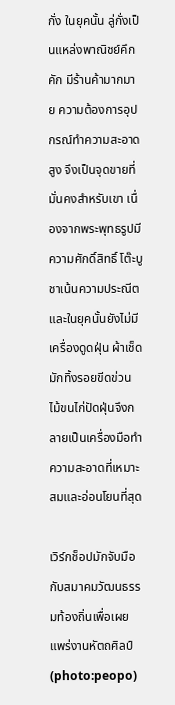กั่ง ในยุคนั้น ลู่กั่งเป็นแหล่งพาณิชย์คึกคัก มีร้านค้ามากมาย ความต้องการอุปกรณ์ทำความสะอาดสูง จึงเป็นจุดขายที่มั่นคงสำหรับเขา เนื่องจากพระพุทธรูปมีความศักดิ์สิทธิ์ โต๊ะบูชาเน้นความประณีต และในยุคนั้นยังไม่มีเครื่องดูดฝุ่น ผ้าเช็ดมักทิ้งรอยขีดข่วน ไม้ขนไก่ปัดฝุ่นจึงกลายเป็นเครื่องมือทำความสะอาดที่เหมาะสมและอ่อนโยนที่สุด

เวิร์กช็อปมักจับมือกับสมาคมวัฒนธรรมท้องถิ่นเพื่อเผยแพร่งานหัตถศิลป์(photo:peopo)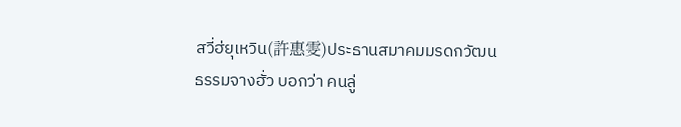สวี่ฮ่ยุเหวิน(許惠雯)ประธานสมาคมมรดกวัฒนธรรมจางฮั่ว บอกว่า คนลู่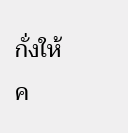กั่งให้ค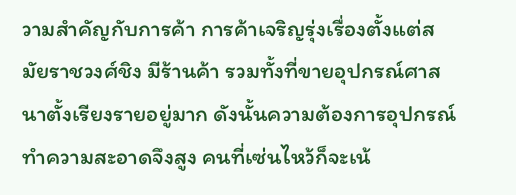วามสำคัญกับการค้า การค้าเจริญรุ่งเรื่องตั้งแต่สมัยราชวงศ์ชิง มีร้านค้า รวมทั้งที่ขายอุปกรณ์ศาสนาตั้งเรียงรายอยู่มาก ดังนั้นความต้องการอุปกรณ์ทำความสะอาดจึงสูง คนที่เซ่นไหว้ก็จะเน้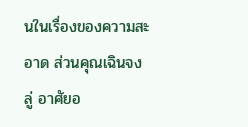นในเรื่องของความสะอาด ส่วนคุณเฉินจงลู่ อาศัยอ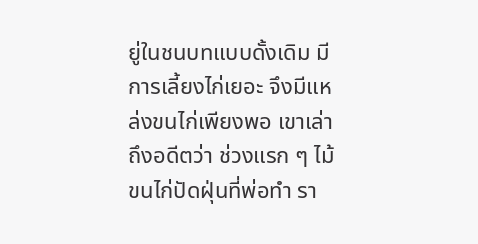ยู่ในชนบทแบบดั้งเดิม มีการเลี้ยงไก่เยอะ จึงมีแหล่งขนไก่เพียงพอ เขาเล่าถึงอดีตว่า ช่วงแรก ๆ ไม้ขนไก่ปัดฝุ่นที่พ่อทำ รา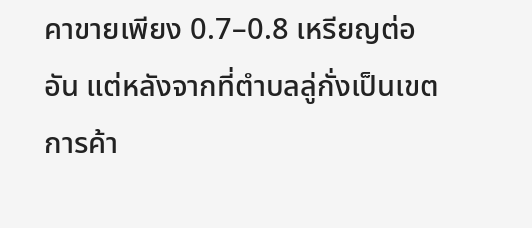คาขายเพียง 0.7–0.8 เหรียญต่ออัน แต่หลังจากที่ตำบลลู่กั่งเป็นเขตการค้า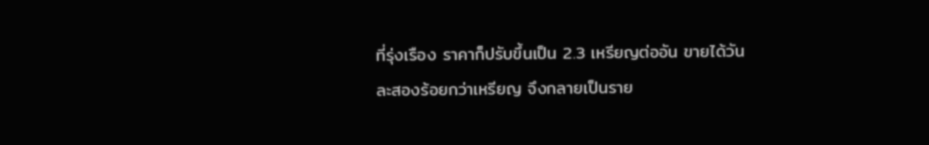ที่รุ่งเรือง ราคาก็ปรับขึ้นเป็น 2.3 เหรียญต่ออัน ขายได้วันละสองร้อยกว่าเหรียญ จึงกลายเป็นราย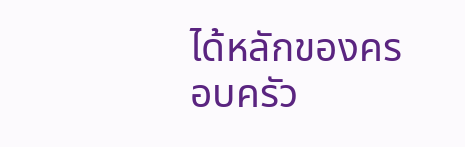ได้หลักของครอบครัว